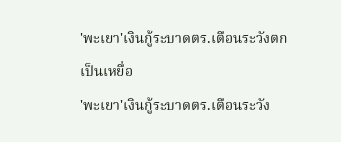'พะเยา'เงินกู้ระบาดตร.เตือนระวังตกเป็นเหยื่อ
'พะเยา'เงินกู้ระบาดตร.เตือนระวัง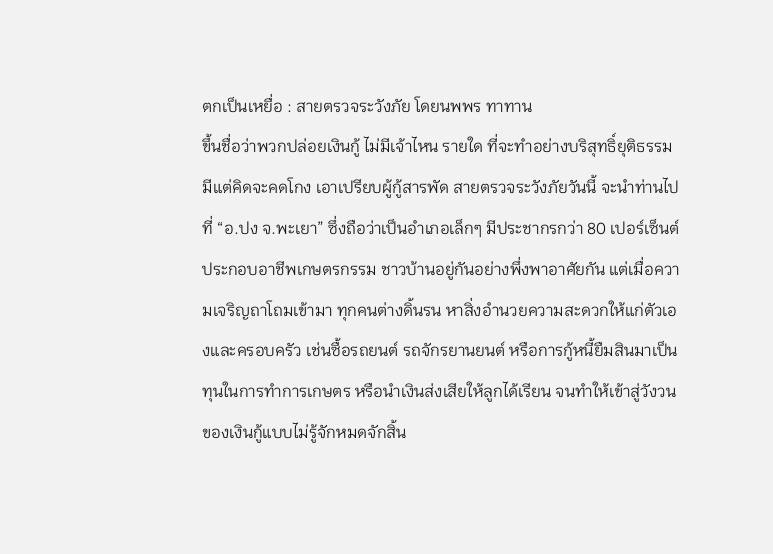ตกเป็นเหยื่อ : สายตรวจระวังภัย โดยนพพร ทาทาน
ขึ้นชื่อว่าพวกปล่อยเงินกู้ ไม่มีเจ้าไหน รายใด ที่จะทำอย่างบริสุทธิ์ยุติธรรม มีแต่คิดจะคดโกง เอาเปรียบผู้กู้สารพัด สายตรวจระวังภัยวันนี้ จะนำท่านไปที่ “อ.ปง จ.พะเยา” ซึ่งถือว่าเป็นอำเภอเล็กๆ มีประชากรกว่า 80 เปอร์เซ็นต์ ประกอบอาชีพเกษตรกรรม ชาวบ้านอยู่กันอย่างพึ่งพาอาศัยกัน แต่เมื่อความเจริญถาโถมเข้ามา ทุกคนต่างดิ้นรน หาสิ่งอำนวยความสะดวกให้แก่ตัวเองและครอบครัว เช่นซื้อรถยนต์ รถจักรยานยนต์ หรือการกู้หนี้ยืมสินมาเป็นทุนในการทำการเกษตร หรือนำเงินส่งเสียให้ลูกได้เรียน จนทำให้เข้าสู่วังวนของเงินกู้แบบไม่รู้จักหมดจักสิ้น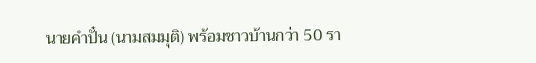นายคำปั๋น (นามสมมุติ) พร้อมชาวบ้านกว่า 50 รา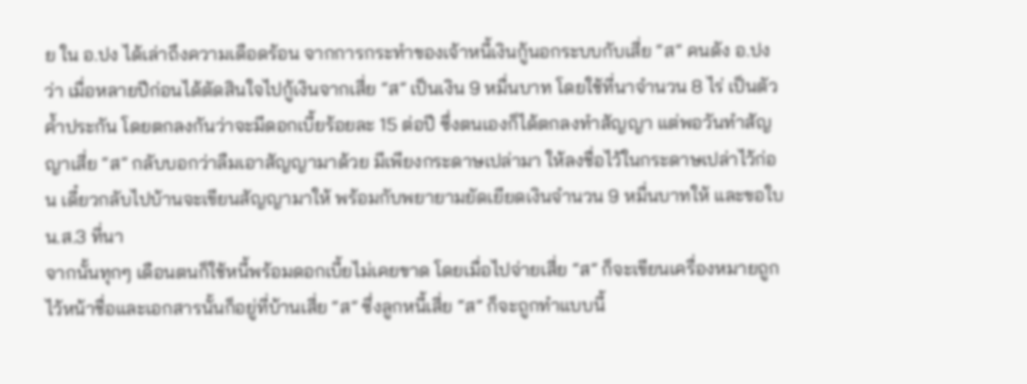ย ใน อ.ปง ได้เล่าถึงความเดือดร้อน จากการกระทำของเจ้าหนี้เงินกู้นอกระบบกับเสี่ย “ส” คนดัง อ.ปง ว่า เมื่อหลายปีก่อนได้ตัดสินใจไปกู้เงินจากเสี่ย “ส” เป็นเงิน 9 หมื่นบาท โดยใช้ที่นาจำนวน 8 ไร่ เป็นตัวค้ำประกัน โดยตกลงกันว่าจะมีดอกเบี้ยร้อยละ 15 ต่อปี ซึ่งตนเองก็ได้ตกลงทำสัญญา แต่พอวันทำสัญญาเสี่ย “ส” กลับบอกว่าลืมเอาสัญญามาด้วย มีเพียงกระดาษเปล่ามา ให้ลงชื่อไว้ในกระดาษเปล่าไว้ก่อน เดี๋ยวกลับไปบ้านจะเขียนสัญญามาให้ พร้อมกับพยายามยัดเยียดเงินจำนวน 9 หมื่นบาทให้ และขอใบ น.ส.3 ที่นา
จากนั้นทุกๆ เดือนตนก็ใช้หนี้พร้อมดอกเบี้ยไม่เคยขาด โดยเมื่อไปจ่ายเสี่ย “ส” ก็จะเขียนเครื่องหมายถูกไว้หน้าชื่อและเอกสารนั้นก็อยู่ที่บ้านเสี่ย “ส” ซึ่งลูกหนี้เสี่ย “ส” ก็จะถูกทำแบบนี้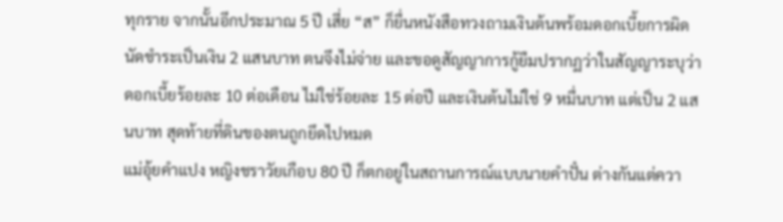ทุกราย จากนั้นอีกประมาณ 5 ปี เสี่ย “ส” ก็ยื่นหนังสือทวงถามเงินต้นพร้อมดอกเบี้ยการผิดนัดชำระเป็นเงิน 2 แสนบาท ตนจึงไม่จ่าย และขอดูสัญญาการกู้ยืมปรากฏว่าในสัญญาระบุว่าดอกเบี้ยร้อยละ 10 ต่อเดือน ไม่ใช่ร้อยละ 15 ต่อปี และเงินต้นไม่ใช่ 9 หมื่นบาท แต่เป็น 2 แสนบาท สุดท้ายที่ดินของตนถูกยึดไปหมด
แม่อุ้ยคำแปง หญิงชราวัยเกือบ 80 ปี ก็ตกอยู่ในสถานการณ์แบบนายคำปั๋น ต่างกันแต่ควา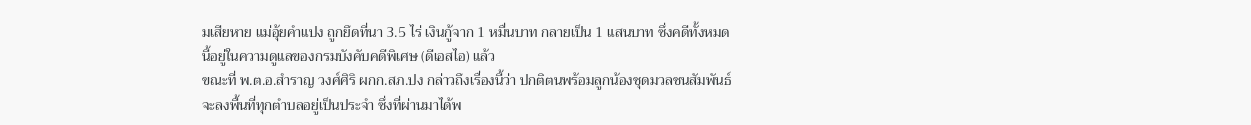มเสียหาย แม่อุ้ยคำแปง ถูกยึดที่นา 3.5 ไร่ เงินกู้จาก 1 หมื่นบาท กลายเป็น 1 แสนบาท ซึ่งคดีทั้งหมดนี้อยู่ในความดูแลของกรมบังคับคดีพิเศษ (ดีเอสไอ) แล้ว
ขณะที่ พ.ต.อ.สำราญ วงศ์ศิริ ผกก.สภ.ปง กล่าวถึงเรื่องนี้ว่า ปกติตนพร้อมลูกน้องชุดมวลชนสัมพันธ์ จะลงพื้นที่ทุกตำบลอยู่เป็นประจำ ซึ่งที่ผ่านมาได้พ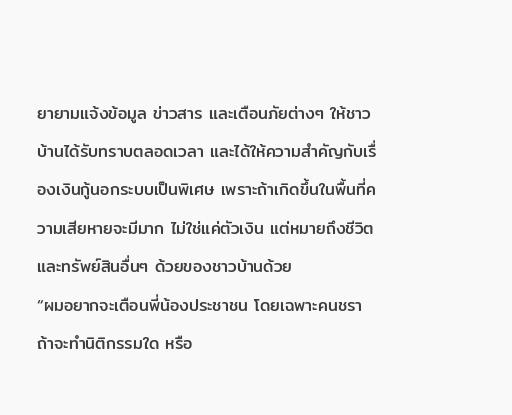ยายามแจ้งข้อมูล ข่าวสาร และเตือนภัยต่างๆ ให้ชาวบ้านได้รับทราบตลอดเวลา และได้ให้ความสำคัญกับเรื่องเงินกู้นอกระบบเป็นพิเศษ เพราะถ้าเกิดขึ้นในพื้นที่ความเสียหายจะมีมาก ไม่ใช่แค่ตัวเงิน แต่หมายถึงชีวิตและทรัพย์สินอื่นๆ ด้วยของชาวบ้านด้วย
“ผมอยากจะเตือนพี่น้องประชาชน โดยเฉพาะคนชรา ถ้าจะทำนิติกรรมใด หรือ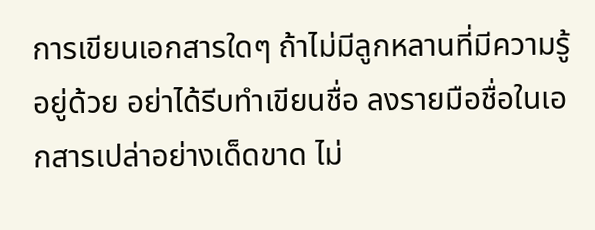การเขียนเอกสารใดๆ ถ้าไม่มีลูกหลานที่มีความรู้อยู่ด้วย อย่าได้รีบทำเขียนชื่อ ลงรายมือชื่อในเอกสารเปล่าอย่างเด็ดขาด ไม่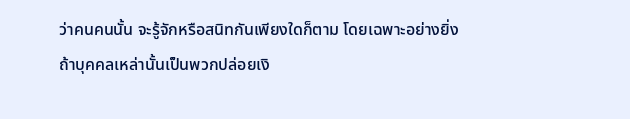ว่าคนคนนั้น จะรู้จักหรือสนิทกันเพียงใดก็ตาม โดยเฉพาะอย่างยิ่ง ถ้าบุคคลเหล่านั้นเป็นพวกปล่อยเงิ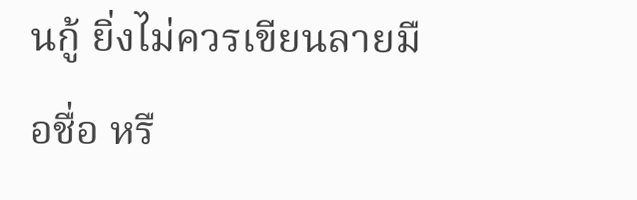นกู้ ยิ่งไม่ควรเขียนลายมือชื่อ หรื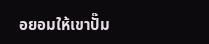อยอมให้เขาปั๊ม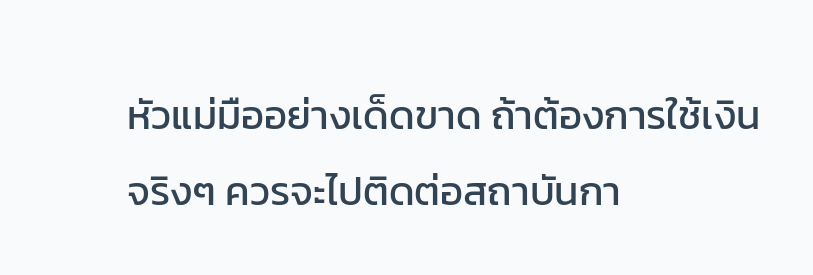หัวแม่มืออย่างเด็ดขาด ถ้าต้องการใช้เงินจริงๆ ควรจะไปติดต่อสถาบันกา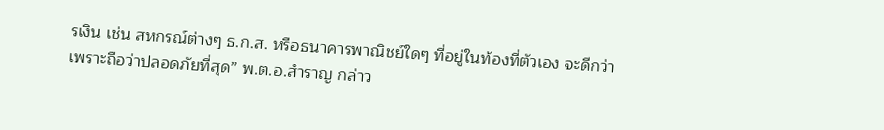รเงิน เช่น สหกรณ์ต่างๆ ธ.ก.ส. หรือธนาคารพาณิชย์ใดๆ ที่อยู่ในท้องที่ตัวเอง จะดีกว่า เพราะถือว่าปลอดภัยที่สุด” พ.ต.อ.สำราญ กล่าว